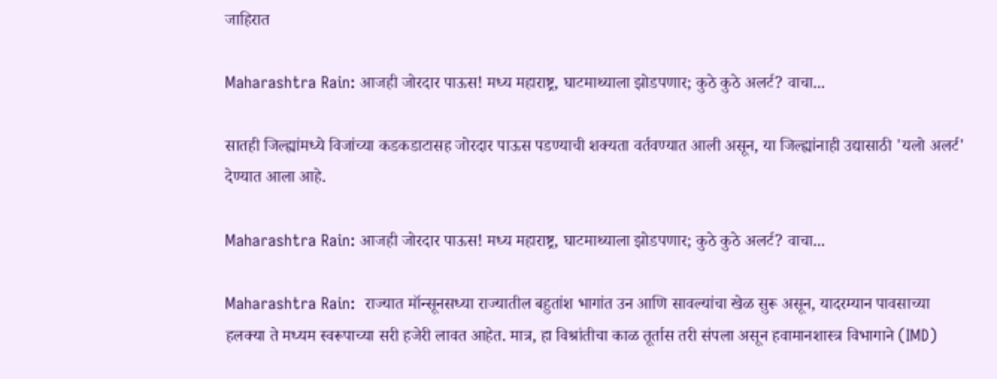जाहिरात

Maharashtra Rain: आजही जोरदार पाऊस! मध्य महाराष्ट्र, घाटमाथ्याला झोडपणार; कुठे कुठे अलर्ट? वाचा...

सातही जिल्ह्यांमध्ये विजांच्या कडकडाटासह जोरदार पाऊस पडण्याची शक्यता वर्तवण्यात आली असून, या जिल्ह्यांनाही उद्यासाठी 'यलो अलर्ट' देण्यात आला आहे.

Maharashtra Rain: आजही जोरदार पाऊस! मध्य महाराष्ट्र, घाटमाथ्याला झोडपणार; कुठे कुठे अलर्ट? वाचा...

Maharashtra Rain:  राज्यात मॉन्सूनसध्या राज्यातील बहुतांश भागांत उन आणि सावल्यांचा खेळ सुरू असून, यादरम्यान पावसाच्या हलक्या ते मध्यम स्वरूपाच्या सरी हजेरी लावत आहेत. मात्र, हा विश्रांतीचा काळ तूर्तास तरी संपला असून हवामानशास्त्र विभागाने (IMD)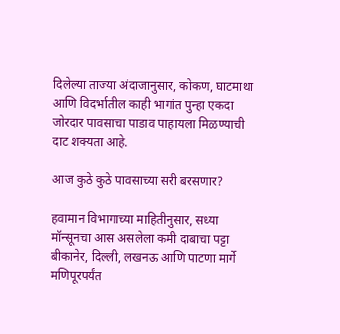दिलेल्या ताज्या अंदाजानुसार, कोकण, घाटमाथा आणि विदर्भातील काही भागांत पुन्हा एकदा जोरदार पावसाचा पाडाव पाहायला मिळण्याची दाट शक्यता आहे.

आज कुठे कुठे पावसाच्या सरी बरसणार?

हवामान विभागाच्या माहितीनुसार, सध्या मॉन्सूनचा आस असलेला कमी दाबाचा पट्टा बीकानेर, दिल्ली, लखनऊ आणि पाटणा मार्गे मणिपूरपर्यंत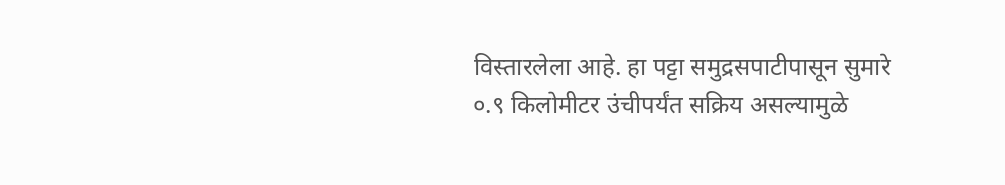विस्तारलेला आहे. हा पट्टा समुद्रसपाटीपासून सुमारे ०.९ किलोमीटर उंचीपर्यंत सक्रिय असल्यामुळे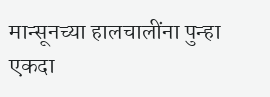मान्सूनच्या हालचालींना पुन्हा एकदा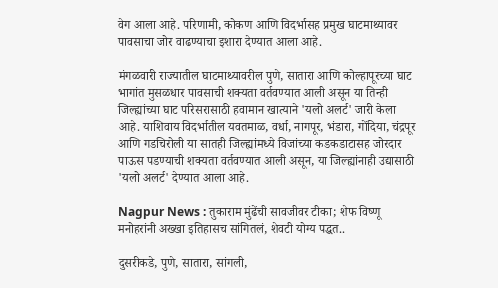वेग आला आहे. परिणामी, कोकण आणि विदर्भासह प्रमुख घाटमाथ्यावर पावसाचा जोर वाढण्याचा इशारा देण्यात आला आहे.

मंगळवारी राज्यातील घाटमाथ्यावरील पुणे, सातारा आणि कोल्हापूरच्या घाट भागांत मुसळधार पावसाची शक्यता वर्तवण्यात आली असून या तिन्ही जिल्ह्यांच्या घाट परिसरासाठी हवामान खात्याने 'यलो अलर्ट' जारी केला आहे. याशिवाय विदर्भातील यवतमाळ, वर्धा, नागपूर, भंडारा, गोंदिया, चंद्रपूर आणि गडचिरोली या सातही जिल्ह्यांमध्ये विजांच्या कडकडाटासह जोरदार पाऊस पडण्याची शक्यता वर्तवण्यात आली असून, या जिल्ह्यांनाही उद्यासाठी 'यलो अलर्ट' देण्यात आला आहे.

Nagpur News : तुकाराम मुंढेंची सावजीवर टीका; शेफ विष्णू मनोहरांनी अख्खा इतिहासच सांगितलं, शेवटी योग्य पद्धत..

दुसरीकडे, पुणे, सातारा, सांगली,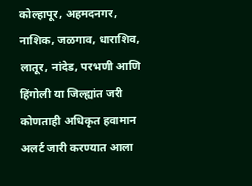कोल्हापूर, अहमदनगर, नाशिक, जळगाव, धाराशिव, लातूर, नांदेड, परभणी आणि हिंगोली या जिल्ह्यांत जरी कोणताही अधिकृत हवामान अलर्ट जारी करण्यात आला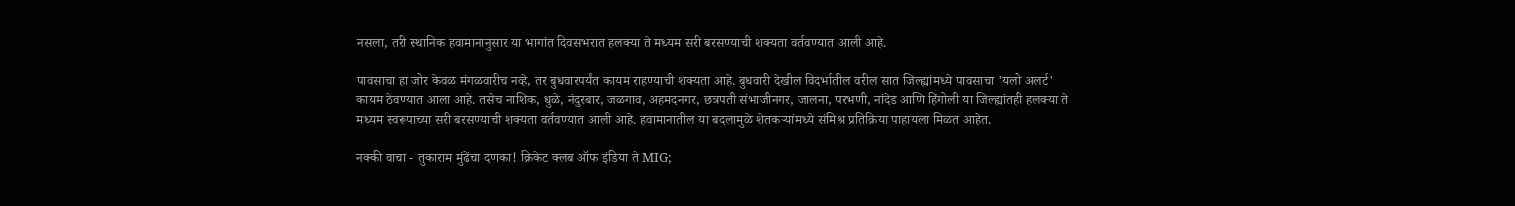नसला, तरी स्थानिक हवामानानुसार या भागांत दिवसभरात हलक्या ते मध्यम सरी बरसण्याची शक्यता वर्तवण्यात आली आहे.

पावसाचा हा जोर केवळ मंगळवारीच नव्हे, तर बुधवारपर्यंत कायम राहण्याची शक्यता आहे. बुधवारी देखील विदर्भातील वरील सात जिल्ह्यांमध्ये पावसाचा 'यलो अलर्ट' कायम ठेवण्यात आला आहे. तसेच नाशिक, धुळे, नंदुरबार, जळगाव, अहमदनगर, छत्रपती संभाजीनगर, जालना, परभणी, नांदेड आणि हिंगोली या जिल्ह्यांतही हलक्या ते मध्यम स्वरूपाच्या सरी बरसण्याची शक्यता वर्तवण्यात आली आहे. हवामानातील या बदलामुळे शेतकऱ्यांमध्ये संमिश्र प्रतिक्रिया पाहायला मिळत आहेत.

नक्की वाचा - तुकाराम मुंढेंचा दणका! क्रिकेट क्लब ऑफ इंडिया ते MIG;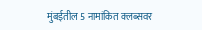मुंबईतील 5 नामांकित क्लब्सवर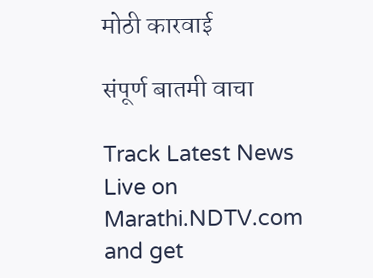मोठी कारवाई

संपूर्ण बातमी वाचा

Track Latest News Live on Marathi.NDTV.com and get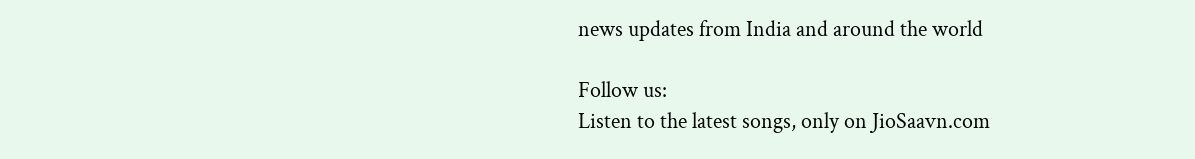news updates from India and around the world

Follow us:
Listen to the latest songs, only on JioSaavn.com